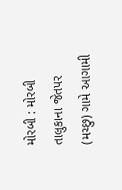મોરબી : મોરબી તાલુકાના જેતપર (મચ્છુ) ગામે આગામી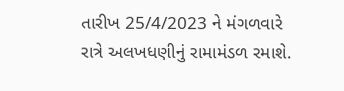તારીખ 25/4/2023 ને મંગળવારે રાત્રે અલખધણીનું રામામંડળ રમાશે.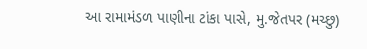આ રામામંડળ પાણીના ટાંકા પાસે, મુ.જેતપર (મચ્છુ)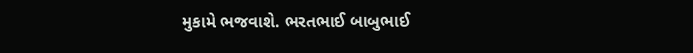મુકામે ભજવાશે. ભરતભાઈ બાબુભાઈ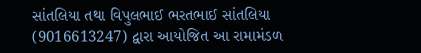સાંતલિયા તથા વિપુલભાઈ ભરતભાઈ સાંતલિયા (9016613247) દ્વારા આયોજિત આ રામામંડળ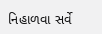નિહાળવા સર્વે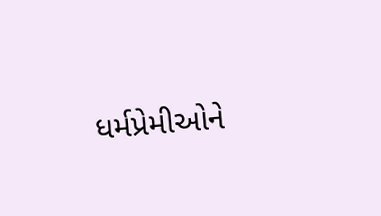ધર્મપ્રેમીઓને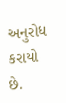અનુરોધ કરાયો છે.